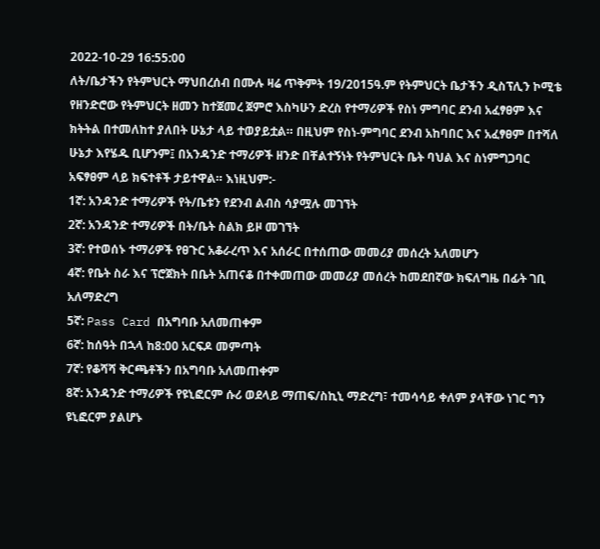2022-10-29 16:55:00
ለት/ቤታችን የትምህርት ማህበረሰብ በሙሉ ዛሬ ጥቅምት 19/2015ዓ.ም የትምህርት ቤታችን ዲስፕሊን ኮሚቴ የዘንድሮው የትምህርት ዘመን ከተጀመረ ጀምሮ እስካሁን ድረስ የተማሪዎች የስነ ምግባር ደንብ አፈፃፀም እና ክትትል በተመለከተ ያለበት ሁኔታ ላይ ተወያይቷል። በዚህም የስነ-ምግባር ደንብ አከባበር እና አፈፃፀም በተሻለ ሁኔታ እየሄዱ ቢሆንም፤ በአንዳንድ ተማሪዎች ዘንድ በቸልተኝነት የትምህርት ቤት ባህል እና ስነምግጋባር አፍፃፀም ላይ ክፍተቶች ታይተዋል። እነዚህም:-
1ኛ: አንዳንድ ተማሪዎች የት/ቤቱን የደንብ ልብስ ሳያሟሉ መገኘት
2ኛ: አንዳንድ ተማሪዎች በት/ቤት ስልክ ይዞ መገኘት
3ኛ: የተወሰኑ ተማሪዎች የፀጉር አቆራረጥ እና አሰራር በተሰጠው መመሪያ መሰረት አለመሆን
4ኛ: የቤት ስራ እና ፕሮጀክት በቤት አጠናቆ በተቀመጠው መመሪያ መሰረት ከመደበኛው ክፍለግዜ በፊት ገቢ አለማድረግ
5ኛ: Pass Card በአግባቡ አለመጠቀም
6ኛ: ከሰዓት በኋላ ከ8:00 አርፍዶ መምጣት
7ኛ: የቆሻሻ ቅርጫቶችን በአግባቡ አለመጠቀም
8ኛ: አንዳንድ ተማሪዎች የዩኒፎርም ሱሪ ወደላይ ማጠፍ/ስኪኒ ማድረግ፣ ተመሳሳይ ቀለም ያላቸው ነገር ግን ዩኒፎርም ያልሆኑ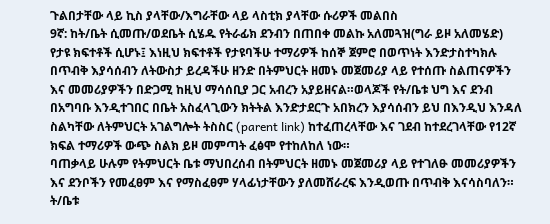ጉልበታቸው ላይ ኪስ ያላቸው/እግራቸው ላይ ላስቲክ ያላቸው ሱሪዎች መልበስ
9ኛ: ከት/ቤት ሲመጡ/ወደቤት ሲሄዱ የትራፊክ ደንብን በጠበቀ መልኩ አለመጓዝ(ግራ ይዞ አለመሄድ)
የታዩ ክፍተቶች ሲሆኑ፤ እነዚህ ክፍተቶች የታዩባችሁ ተማሪዎች ከሰኞ ጀምሮ በወጥነት እንድታስተካክሉ በጥብቅ እያሳሰብን ለትውስታ ይረዳችሁ ዘንድ በትምህርት ዘመኑ መጀመሪያ ላይ የተሰጡ ስልጠናዎችን እና መመሪያዎችን በድጋሚ ከዚህ ማሳሰቢያ ጋር አብረን አያይዘናል።ወላጆች የት/ቤቱ ህግ እና ደንብ በአግባቡ እንዲተገበር በቤት አስፈላጊውን ክትትል እንድታደርጉ አበክረን እያሳሰብን ይህ በእንዲህ እንዳለ ስልካቸው ለትምህርት አገልግሎት ትስስር (parent link) ከተፈጠረላቸው እና ገደብ ከተደረገላቸው የ12ኛ ክፍል ተማሪዎች ውጭ ስልክ ይዞ መምጣት ፈፅሞ የተከለከለ ነው።
ባጠቃላይ ሁሉም የትምህርት ቤቱ ማህበረሰብ በትምህርት ዘመኑ መጀመሪያ ላይ የተገለፁ መመሪያዎችን እና ደንቦችን የመፈፀም እና የማስፈፀም ሃላፊነታቸውን ያለመሸራረፍ እንዲወጡ በጥብቅ እናሳስባለን።
ት/ቤቱ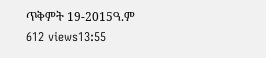ጥቅምት 19-2015ዓ.ም
612 views13:55